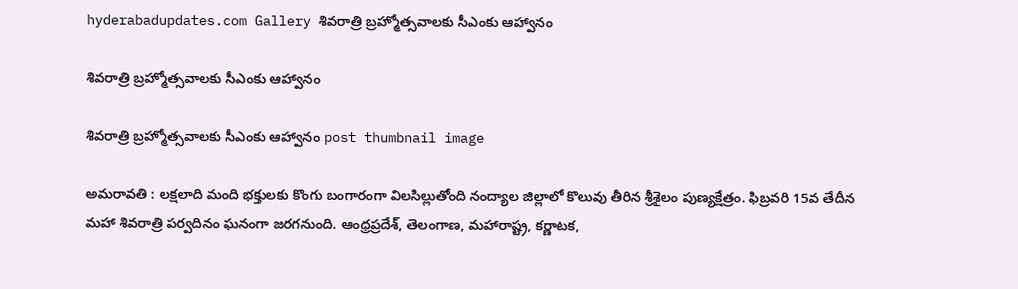hyderabadupdates.com Gallery శివరాత్రి బ్రహ్మోత్సవాల‌కు సీఎంకు ఆహ్వానం

శివరాత్రి బ్రహ్మోత్సవాల‌కు సీఎంకు ఆహ్వానం

శివరాత్రి బ్రహ్మోత్సవాల‌కు సీఎంకు ఆహ్వానం post thumbnail image

అమరావతి : ల‌క్ష‌లాది మంది భ‌క్తుల‌కు కొంగు బంగారంగా విల‌సిల్లుతోంది నంద్యాల జిల్లాలో కొలువు తీరిన శ్రీ‌శైలం పుణ్య‌క్షేత్రం. ఫిబ్ర‌వ‌రి 15వ తేదీన మ‌హా శివ‌రాత్రి ప‌ర్వ‌దినం ఘ‌నంగా జ‌ర‌గ‌నుంది. ఆంధ్రప్ర‌దేశ్, తెలంగాణ‌, మ‌హారాష్ట్ర‌, క‌ర్ణాట‌క‌,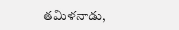తమిళ‌నాడు,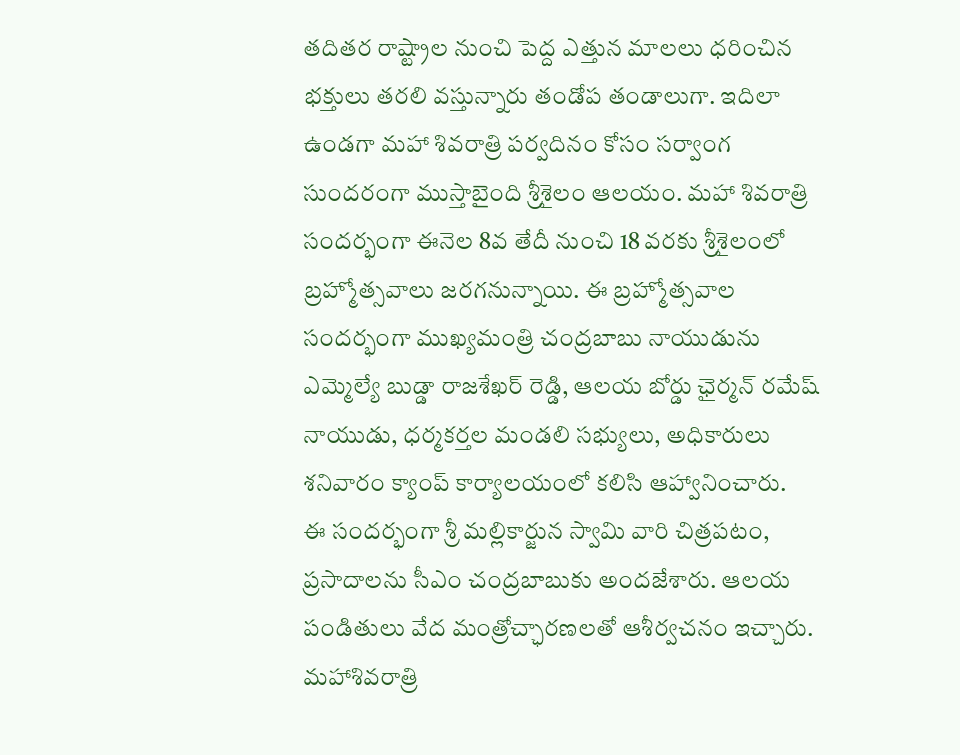త‌దిత‌ర రాష్ట్రాల నుంచి పెద్ద ఎత్తున మాల‌లు ధ‌రించిన భ‌క్తులు త‌ర‌లి వ‌స్తున్నారు తండోప తండాలుగా. ఇదిలా ఉండ‌గా మ‌హా శివ‌రాత్రి ప‌ర్వ‌దినం కోసం స‌ర్వాంగ సుంద‌రంగా ముస్తాబైంది శ్రీ‌శైలం ఆల‌యం. మహా శివరాత్రి సందర్భంగా ఈనెల 8వ తేదీ నుంచి 18 వరకు శ్రీశైలంలో బ్రహ్మోత్సవాలు జరగనున్నాయి. ఈ బ్రహ్మోత్సవాల సంద‌ర్భంగా ముఖ్యమంత్రి చంద్రబాబు నాయుడును ఎమ్మెల్యే బుడ్డా రాజశేఖర్ రెడ్డి, ఆలయ బోర్డు ఛైర్మన్ రమేష్ నాయుడు, ధర్మకర్తల మండలి సభ్యులు, అధికారులు శ‌నివారం క్యాంప్ కార్యాలయంలో కలిసి ఆహ్వానించారు.
ఈ సందర్భంగా శ్రీ మ‌ల్లికార్జున స్వామి వారి చిత్రపటం, ప్రసాదాలను సీఎం చంద్రబాబుకు అందజేశారు. ఆలయ పండితులు వేద మంత్రోచ్ఛారణలతో ఆశీర్వచనం ఇచ్చారు. మహాశివరాత్రి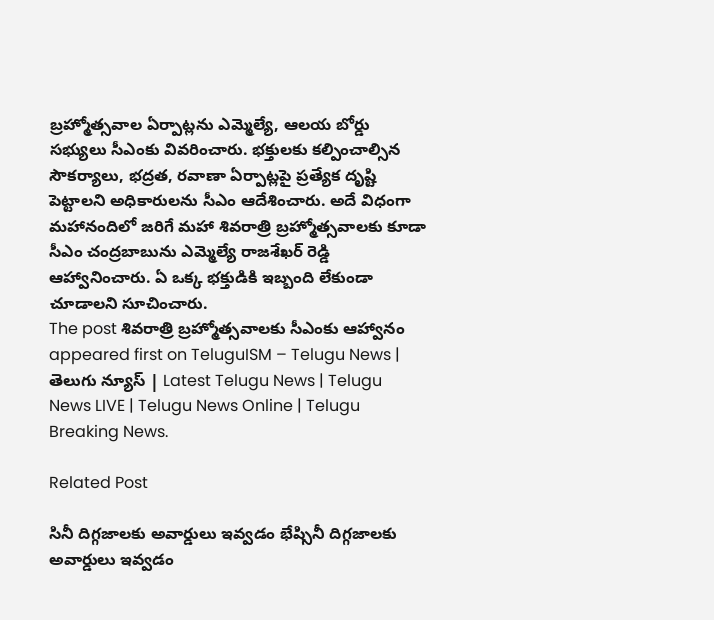బ్రహ్మోత్సవాల ఏర్పాట్లను ఎమ్మెల్యే, ఆలయ బోర్డు సభ్యులు సీఎంకు వివరించారు. భక్తులకు కల్పించాల్సిన సౌకర్యాలు, భద్రత, రవాణా ఏర్పాట్లపై ప్రత్యేక దృష్టి పెట్టాలని అధికారులను సీఎం ఆదేశించారు. అదే విధంగా మహానందిలో జరిగే మహా శివరాత్రి బ్రహ్మోత్సవాలకు కూడా సీఎం చంద్రబాబును ఎమ్మెల్యే రాజశేఖర్ రెడ్డి ఆహ్వానించారు. ఏ ఒక్క భ‌క్తుడికి ఇబ్బంది లేకుండా చూడాల‌ని సూచించారు.
The post శివరాత్రి బ్రహ్మోత్సవాల‌కు సీఎంకు ఆహ్వానం appeared first on TeluguISM – Telugu News | తెలుగు న్యూస్ | Latest Telugu News | Telugu News LIVE | Telugu News Online | Telugu Breaking News.

Related Post

సినీ దిగ్గ‌జాలకు అవార్డులు ఇవ్వ‌డం భేష్సినీ దిగ్గ‌జాలకు అవార్డులు ఇవ్వ‌డం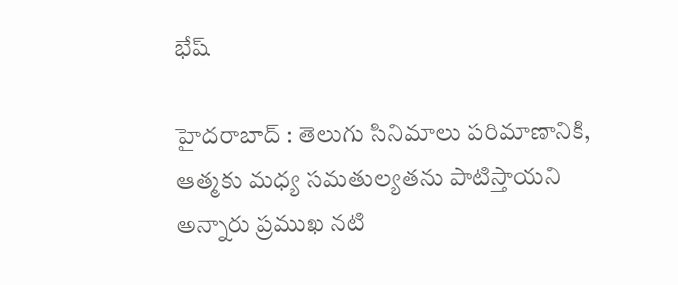భేష్

హైద‌రాబాద్ : తెలుగు సినిమాలు పరిమాణానికి, ఆత్మకు మధ్య సమతుల్యతను పాటిస్తాయని అన్నారు ప్ర‌ముఖ న‌టి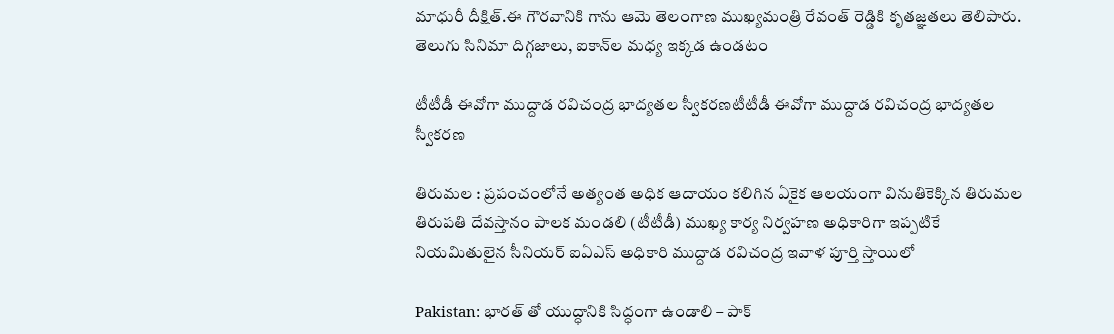మాధురీ దీక్షిత్.ఈ గౌరవానికి గాను ఆమె తెలంగాణ ముఖ్యమంత్రి రేవంత్ రెడ్డికి కృతజ్ఞతలు తెలిపారు. తెలుగు సినిమా దిగ్గజాలు, ఐకాన్‌ల మధ్య ఇక్కడ ఉండటం

టీటీడీ ఈవోగా ముద్దాడ రవిచంద్ర భాద్యతల స్వీక‌ర‌ణ‌టీటీడీ ఈవోగా ముద్దాడ రవిచంద్ర భాద్యతల స్వీక‌ర‌ణ‌

తిరుమల : ప్ర‌పంచంలోనే అత్యంత అధిక ఆదాయం క‌లిగిన ఏకైక ఆల‌యంగా వినుతికెక్కిన తిరుమ‌ల తిరుప‌తి దేవ‌స్తానం పాల‌క మండ‌లి (టీటీడీ) ముఖ్య కార్య నిర్వ‌హ‌ణ అధికారిగా ఇప్ప‌టికే నియ‌మితులైన సీనియర్ ఐఏఎస్ అధికారి ముద్దాడ ర‌విచంద్ర ఇవాళ పూర్తి స్తాయిలో

Pakistan: భారత్‌ తో యుద్ధానికి సిద్ధంగా ఉండాలి – పాక్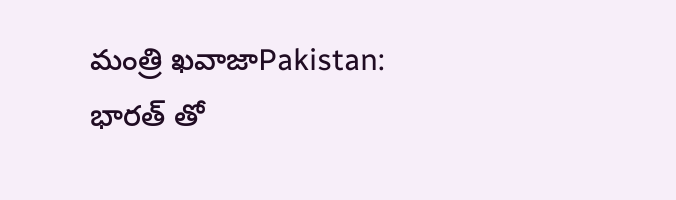మంత్రి ఖవాజాPakistan: భారత్‌ తో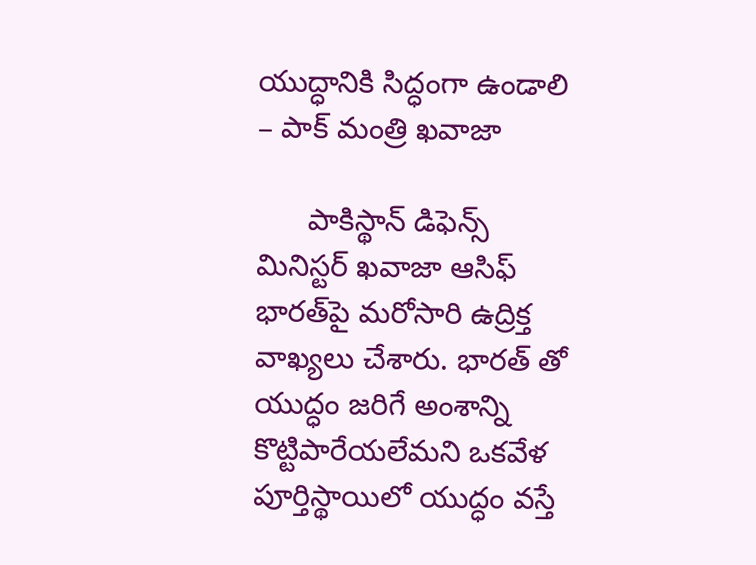యుద్ధానికి సిద్ధంగా ఉండాలి – పాక్ మంత్రి ఖవాజా

      పాకిస్థాన్ డిఫెన్స్ మినిస్టర్ ఖవాజా ఆసిఫ్ భారత్‌పై మరోసారి ఉద్రిక్త వాఖ్యలు చేశారు. భారత్ తో యుద్ధం జరిగే అంశాన్ని కొట్టిపారేయలేమని ఒకవేళ పూర్తిస్థాయిలో యుద్ధం వస్తే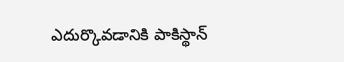ఎదుర్కొవడానికి పాకిస్థాన్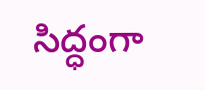సిద్ధంగా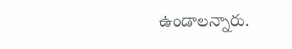ఉండాలన్నారు.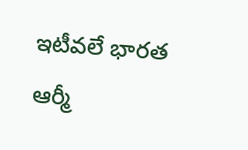ఇటీవలే భారత ఆర్మీ